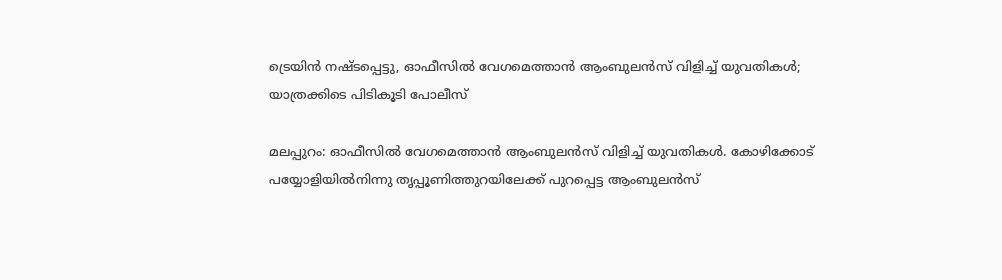ട്രെയിന്‍ നഷ്ടപ്പെട്ടു, ഓഫീസില്‍ വേഗമെത്താൻ ആംബുലൻസ് വിളിച്ച് യുവതികള്‍; യാത്രക്കിടെ പിടികൂടി പോലീസ്

മലപ്പുറം: ഓഫീസിൽ വേഗമെത്താൻ ആംബുലന്‍സ് വിളിച്ച് യുവതികള്‍. കോഴിക്കോട് പയ്യോളിയില്‍നിന്നു തൃപ്പൂണിത്തുറയിലേക്ക് പുറപ്പെട്ട ആംബുലന്‍സ്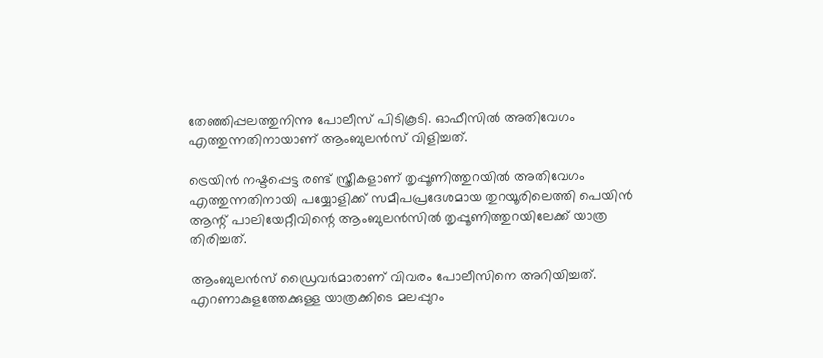തേഞ്ഞിപ്പലത്തുനിന്നു പോലീസ് പിടികൂടി. ഓഫീസില്‍ അതിവേഗം എത്തുന്നതിനായാണ് ആംബുലന്‍സ് വിളിച്ചത്.

ട്രെയിന്‍ നഷ്ടപ്പെട്ട രണ്ട് സ്ത്രീകളാണ് തൃപ്പൂണിത്തുറയില്‍ അതിവേഗം എത്തുന്നതിനായി പയ്യോളിക്ക് സമീപപ്രദേശമായ തുറയൂരിലെത്തി പെയിന്‍ ആന്റ് പാലിയേറ്റീവിന്റെ ആംബുലന്‍സില്‍ തൃപ്പൂണിത്തുറയിലേക്ക് യാത്ര തിരിച്ചത്.

ആംബുലന്‍സ് ഡ്രൈവര്‍മാരാണ് വിവരം പോലീസിനെ അറിയിച്ചത്. എറണാകുളത്തേക്കുള്ള യാത്രക്കിടെ മലപ്പുറം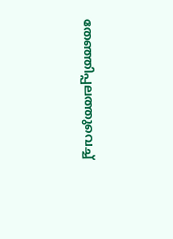തേഞ്ഞിപ്പലത്തുവെച്ച്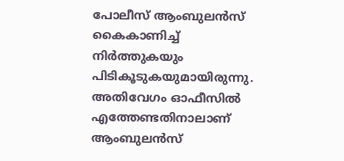പോലീസ് ആംബുലന്‍സ് കൈകാണിച്ച് നിര്‍ത്തുകയും പിടികൂടുകയുമായിരുന്നു. അതിവേഗം ഓഫീസില്‍ എത്തേണ്ടതിനാലാണ് ആംബുലന്‍സ്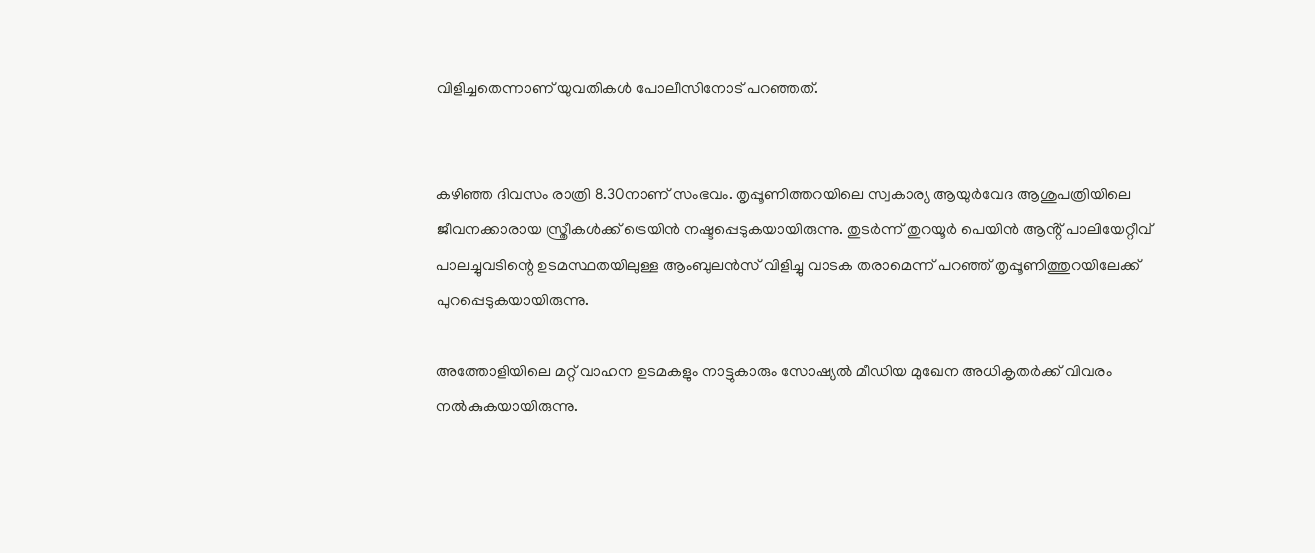വിളിച്ചതെന്നാണ് യുവതികള്‍ പോലീസിനോട് പറഞ്ഞത്.


കഴിഞ്ഞ ദിവസം രാത്രി 8.30നാണ് സംഭവം. തൃപ്പൂണിത്തറയിലെ സ്വകാര്യ ആയുര്‍വേദ ആശുപത്രിയിലെ ജീവനക്കാരായ സ്ത്രീകൾക്ക് ട്രെയിന്‍ നഷ്ടപ്പെടുകയായിരുന്നു. തുടർന്ന് തുറയൂര്‍ പെയിന്‍ ആൻ്റ് പാലിയേറ്റീവ് പാലച്ചുവടിന്റെ ഉടമസ്ഥതയിലുള്ള ആംബുലന്‍സ് വിളിച്ചു വാടക തരാമെന്ന് പറഞ്ഞ് തൃപ്പൂണിത്തുറയിലേക്ക് പുറപ്പെടുകയായിരുന്നു.

അത്തോളിയിലെ മറ്റ് വാഹന ഉടമകളും നാട്ടുകാരും സോഷ്യല്‍ മീഡിയ മുഖേന അധികൃതര്‍ക്ക് വിവരം നല്‍കുകയായിരുന്നു.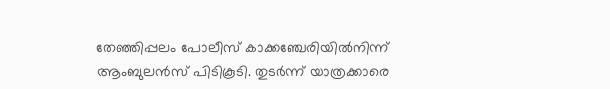തേഞ്ഞിപ്പലം പോലീസ് കാക്കഞ്ചേരിയില്‍നിന്ന് ആംബുലന്‍സ് പിടികൂടി. തുടർന്ന് യാത്രക്കാരെ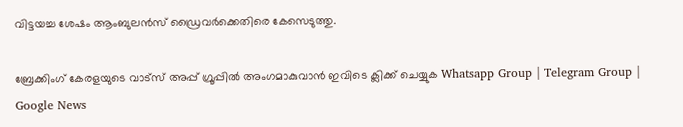വിട്ടയച്ച ശേഷം ആംബുലന്‍സ് ഡ്രൈവര്‍ക്കെതിരെ കേസെടുത്തു.

ബ്രേക്കിംഗ് കേരളയുടെ വാട്സ് അപ്പ് ഗ്രൂപ്പിൽ അംഗമാകുവാൻ ഇവിടെ ക്ലിക്ക് ചെയ്യുക Whatsapp Group | Telegram Group | Google News